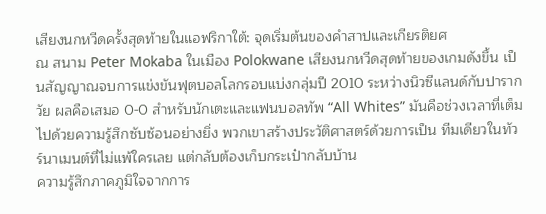เสียงนกหวีดครั้งสุดท้ายในแอฟริกาใต้: จุดเริ่มต้นของคำสาปและเกียรติยศ
ณ สนาม Peter Mokaba ในเมือง Polokwane เสียงนกหวีดสุดท้ายของเกมดังขึ้น เป็นสัญญาณจบการแข่งขันฟุตบอลโลกรอบแบ่งกลุ่มปี 2010 ระหว่างนิวซีแลนด์กับปารากวัย ผลคือเสมอ 0-0 สำหรับนักเตะและแฟนบอลทัพ “All Whites” มันคือช่วงเวลาที่เต็มไปด้วยความรู้สึกซับซ้อนอย่างยิ่ง พวกเขาสร้างประวัติศาสตร์ด้วยการเป็น ทีมเดียวในทัวร์นาเมนต์ที่ไม่แพ้ใครเลย แต่กลับต้องเก็บกระเป๋ากลับบ้าน
ความรู้สึกภาคภูมิใจจากการ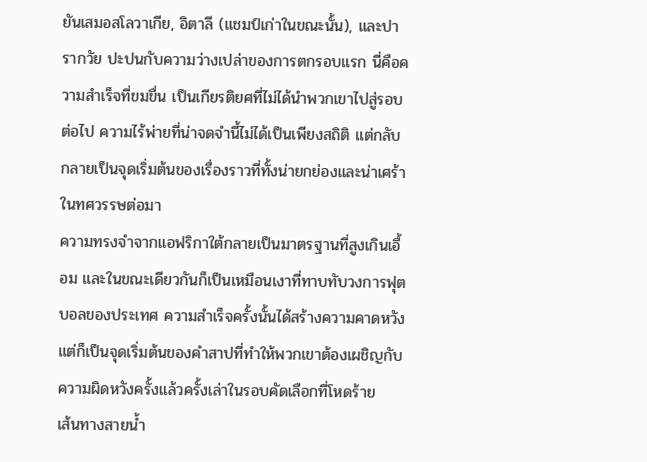ยันเสมอสโลวาเกีย, อิตาลี (แชมป์เก่าในขณะนั้น), และปารากวัย ปะปนกับความว่างเปล่าของการตกรอบแรก นี่คือความสำเร็จที่ขมขื่น เป็นเกียรติยศที่ไม่ได้นำพวกเขาไปสู่รอบต่อไป ความไร้พ่ายที่น่าจดจำนี้ไม่ได้เป็นเพียงสถิติ แต่กลับกลายเป็นจุดเริ่มต้นของเรื่องราวที่ทั้งน่ายกย่องและน่าเศร้าในทศวรรษต่อมา
ความทรงจำจากแอฟริกาใต้กลายเป็นมาตรฐานที่สูงเกินเอื้อม และในขณะเดียวกันก็เป็นเหมือนเงาที่ทาบทับวงการฟุตบอลของประเทศ ความสำเร็จครั้งนั้นได้สร้างความคาดหวัง แต่ก็เป็นจุดเริ่มต้นของคำสาปที่ทำให้พวกเขาต้องเผชิญกับความผิดหวังครั้งแล้วครั้งเล่าในรอบคัดเลือกที่โหดร้าย
เส้นทางสายน้ำ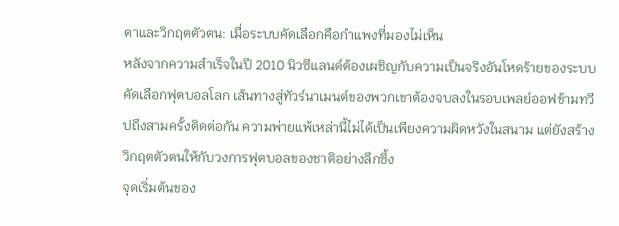ตาและวิกฤตตัวตน: เมื่อระบบคัดเลือกคือกำแพงที่มองไม่เห็น
หลังจากความสำเร็จในปี 2010 นิวซีแลนด์ต้องเผชิญกับความเป็นจริงอันโหดร้ายของระบบคัดเลือกฟุตบอลโลก เส้นทางสู่ทัวร์นาเมนต์ของพวกเขาต้องจบลงในรอบเพลย์ออฟข้ามทวีปถึงสามครั้งติดต่อกัน ความพ่ายแพ้เหล่านี้ไม่ได้เป็นเพียงความผิดหวังในสนาม แต่ยังสร้างวิกฤตตัวตนให้กับวงการฟุตบอลของชาติอย่างลึกซึ้ง
จุดเริ่มต้นของ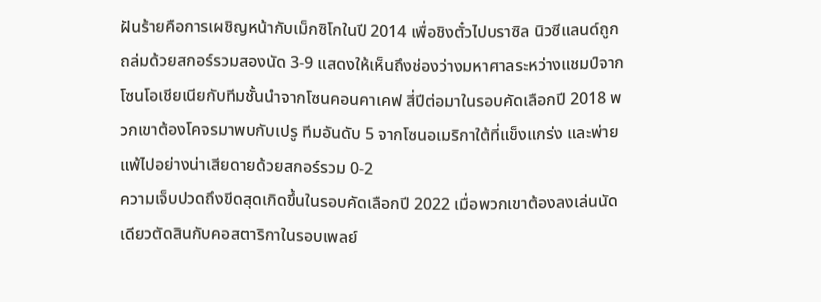ฝันร้ายคือการเผชิญหน้ากับเม็กซิโกในปี 2014 เพื่อชิงตั๋วไปบราซิล นิวซีแลนด์ถูกถล่มด้วยสกอร์รวมสองนัด 3-9 แสดงให้เห็นถึงช่องว่างมหาศาลระหว่างแชมป์จากโซนโอเชียเนียกับทีมชั้นนำจากโซนคอนคาเคฟ สี่ปีต่อมาในรอบคัดเลือกปี 2018 พวกเขาต้องโคจรมาพบกับเปรู ทีมอันดับ 5 จากโซนอเมริกาใต้ที่แข็งแกร่ง และพ่ายแพ้ไปอย่างน่าเสียดายด้วยสกอร์รวม 0-2
ความเจ็บปวดถึงขีดสุดเกิดขึ้นในรอบคัดเลือกปี 2022 เมื่อพวกเขาต้องลงเล่นนัดเดียวตัดสินกับคอสตาริกาในรอบเพลย์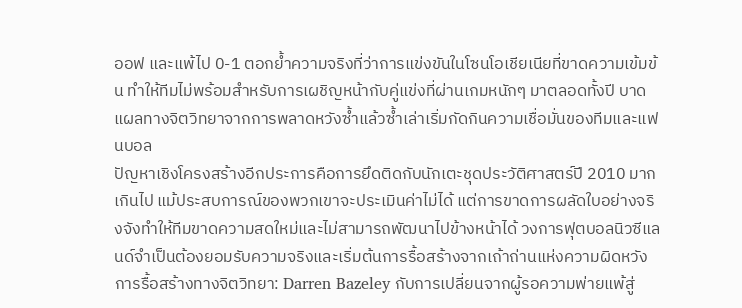ออฟ และแพ้ไป 0-1 ตอกย้ำความจริงที่ว่าการแข่งขันในโซนโอเชียเนียที่ขาดความเข้มข้น ทำให้ทีมไม่พร้อมสำหรับการเผชิญหน้ากับคู่แข่งที่ผ่านเกมหนักๆ มาตลอดทั้งปี บาดแผลทางจิตวิทยาจากการพลาดหวังซ้ำแล้วซ้ำเล่าเริ่มกัดกินความเชื่อมั่นของทีมและแฟนบอล
ปัญหาเชิงโครงสร้างอีกประการคือการยึดติดกับนักเตะชุดประวัติศาสตร์ปี 2010 มากเกินไป แม้ประสบการณ์ของพวกเขาจะประเมินค่าไม่ได้ แต่การขาดการผลัดใบอย่างจริงจังทำให้ทีมขาดความสดใหม่และไม่สามารถพัฒนาไปข้างหน้าได้ วงการฟุตบอลนิวซีแลนด์จำเป็นต้องยอมรับความจริงและเริ่มต้นการรื้อสร้างจากเถ้าถ่านแห่งความผิดหวัง
การรื้อสร้างทางจิตวิทยา: Darren Bazeley กับการเปลี่ยนจากผู้รอความพ่ายแพ้สู่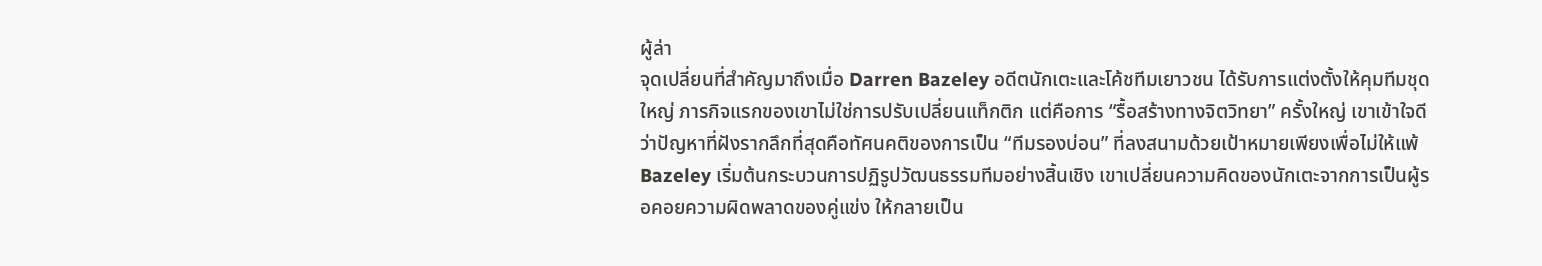ผู้ล่า
จุดเปลี่ยนที่สำคัญมาถึงเมื่อ Darren Bazeley อดีตนักเตะและโค้ชทีมเยาวชน ได้รับการแต่งตั้งให้คุมทีมชุดใหญ่ ภารกิจแรกของเขาไม่ใช่การปรับเปลี่ยนแท็กติก แต่คือการ “รื้อสร้างทางจิตวิทยา” ครั้งใหญ่ เขาเข้าใจดีว่าปัญหาที่ฝังรากลึกที่สุดคือทัศนคติของการเป็น “ทีมรองบ่อน” ที่ลงสนามด้วยเป้าหมายเพียงเพื่อไม่ให้แพ้
Bazeley เริ่มต้นกระบวนการปฏิรูปวัฒนธรรมทีมอย่างสิ้นเชิง เขาเปลี่ยนความคิดของนักเตะจากการเป็นผู้รอคอยความผิดพลาดของคู่แข่ง ให้กลายเป็น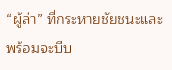“ผู้ล่า” ที่กระหายชัยชนะและพร้อมจะบีบ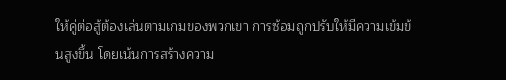ให้คู่ต่อสู้ต้องเล่นตามเกมของพวกเขา การซ้อมถูกปรับให้มีความเข้มข้นสูงขึ้น โดยเน้นการสร้างความ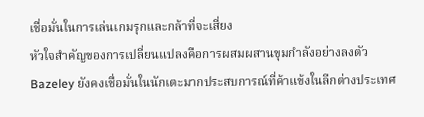เชื่อมั่นในการเล่นเกมรุกและกล้าที่จะเสี่ยง
หัวใจสำคัญของการเปลี่ยนแปลงคือการผสมผสานขุมกำลังอย่างลงตัว Bazeley ยังคงเชื่อมั่นในนักเตะมากประสบการณ์ที่ค้าแข้งในลีกต่างประเทศ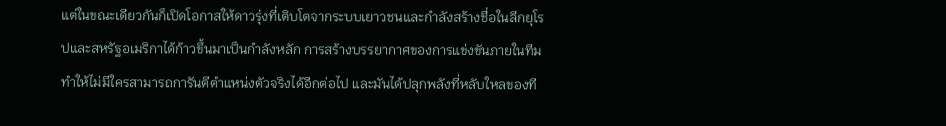แต่ในขณะเดียวกันก็เปิดโอกาสให้ดาวรุ่งที่เติบโตจากระบบเยาวชนและกำลังสร้างชื่อในลีกยุโรปและสหรัฐอเมริกาได้ก้าวขึ้นมาเป็นกำลังหลัก การสร้างบรรยากาศของการแข่งขันภายในทีมทำให้ไม่มีใครสามารถการันตีตำแหน่งตัวจริงได้อีกต่อไป และมันได้ปลุกพลังที่หลับใหลของที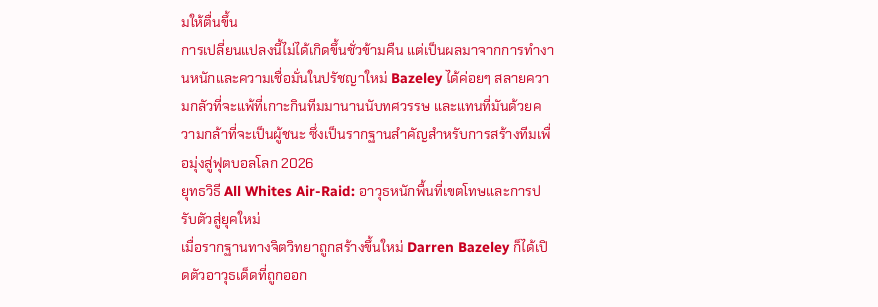มให้ตื่นขึ้น
การเปลี่ยนแปลงนี้ไม่ได้เกิดขึ้นชั่วข้ามคืน แต่เป็นผลมาจากการทำงานหนักและความเชื่อมั่นในปรัชญาใหม่ Bazeley ได้ค่อยๆ สลายความกลัวที่จะแพ้ที่เกาะกินทีมมานานนับทศวรรษ และแทนที่มันด้วยความกล้าที่จะเป็นผู้ชนะ ซึ่งเป็นรากฐานสำคัญสำหรับการสร้างทีมเพื่อมุ่งสู่ฟุตบอลโลก 2026
ยุทธวิธี All Whites Air-Raid: อาวุธหนักพื้นที่เขตโทษและการปรับตัวสู่ยุคใหม่
เมื่อรากฐานทางจิตวิทยาถูกสร้างขึ้นใหม่ Darren Bazeley ก็ได้เปิดตัวอาวุธเด็ดที่ถูกออก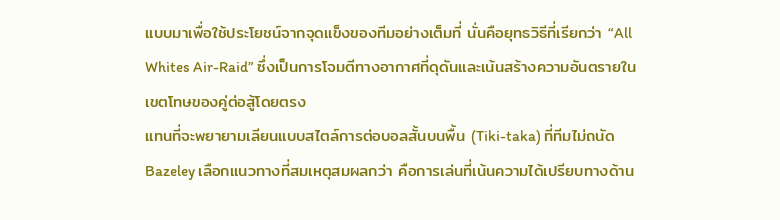แบบมาเพื่อใช้ประโยชน์จากจุดแข็งของทีมอย่างเต็มที่ นั่นคือยุทธวิธีที่เรียกว่า “All Whites Air-Raid” ซึ่งเป็นการโจมตีทางอากาศที่ดุดันและเน้นสร้างความอันตรายในเขตโทษของคู่ต่อสู้โดยตรง
แทนที่จะพยายามเลียนแบบสไตล์การต่อบอลสั้นบนพื้น (Tiki-taka) ที่ทีมไม่ถนัด Bazeley เลือกแนวทางที่สมเหตุสมผลกว่า คือการเล่นที่เน้นความได้เปรียบทางด้าน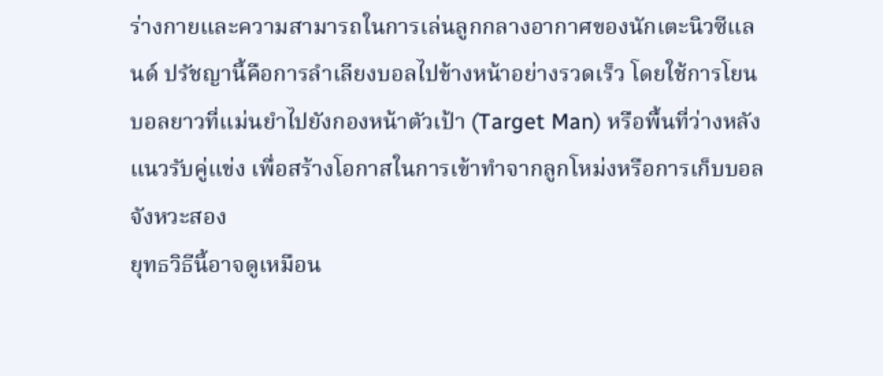ร่างกายและความสามารถในการเล่นลูกกลางอากาศของนักเตะนิวซีแลนด์ ปรัชญานี้คือการลำเลียงบอลไปข้างหน้าอย่างรวดเร็ว โดยใช้การโยนบอลยาวที่แม่นยำไปยังกองหน้าตัวเป้า (Target Man) หรือพื้นที่ว่างหลังแนวรับคู่แข่ง เพื่อสร้างโอกาสในการเข้าทำจากลูกโหม่งหรือการเก็บบอลจังหวะสอง
ยุทธวิธีนี้อาจดูเหมือน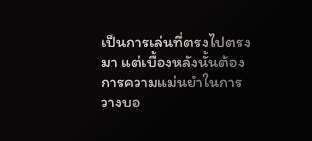เป็นการเล่นที่ตรงไปตรงมา แต่เบื้องหลังนั้นต้องการความแม่นยำในการวางบอ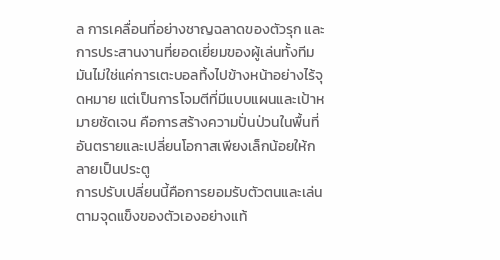ล การเคลื่อนที่อย่างชาญฉลาดของตัวรุก และการประสานงานที่ยอดเยี่ยมของผู้เล่นทั้งทีม มันไม่ใช่แค่การเตะบอลทิ้งไปข้างหน้าอย่างไร้จุดหมาย แต่เป็นการโจมตีที่มีแบบแผนและเป้าหมายชัดเจน คือการสร้างความปั่นป่วนในพื้นที่อันตรายและเปลี่ยนโอกาสเพียงเล็กน้อยให้กลายเป็นประตู
การปรับเปลี่ยนนี้คือการยอมรับตัวตนและเล่นตามจุดแข็งของตัวเองอย่างแท้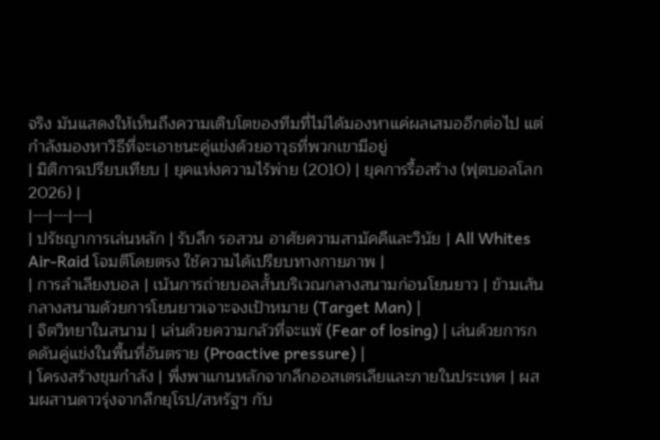จริง มันแสดงให้เห็นถึงความเติบโตของทีมที่ไม่ได้มองหาแค่ผลเสมออีกต่อไป แต่กำลังมองหาวิธีที่จะเอาชนะคู่แข่งด้วยอาวุธที่พวกเขามีอยู่
| มิติการเปรียบเทียบ | ยุคแห่งความไร้พ่าย (2010) | ยุคการรื้อสร้าง (ฟุตบอลโลก 2026) |
|---|---|---|
| ปรัชญาการเล่นหลัก | รับลึก รอสวน อาศัยความสามัคคีและวินัย | All Whites Air-Raid โจมตีโดยตรง ใช้ความได้เปรียบทางกายภาพ |
| การลำเลียงบอล | เน้นการถ่ายบอลสั้นบริเวณกลางสนามก่อนโยนยาว | ข้ามเส้นกลางสนามด้วยการโยนยาวเจาะจงเป้าหมาย (Target Man) |
| จิตวิทยาในสนาม | เล่นด้วยความกลัวที่จะแพ้ (Fear of losing) | เล่นด้วยการกดดันคู่แข่งในพื้นที่อันตราย (Proactive pressure) |
| โครงสร้างขุมกำลัง | พึ่งพาแกนหลักจากลีกออสเตรเลียและภายในประเทศ | ผสมผสานดาวรุ่งจากลีกยุโรป/สหรัฐฯ กับ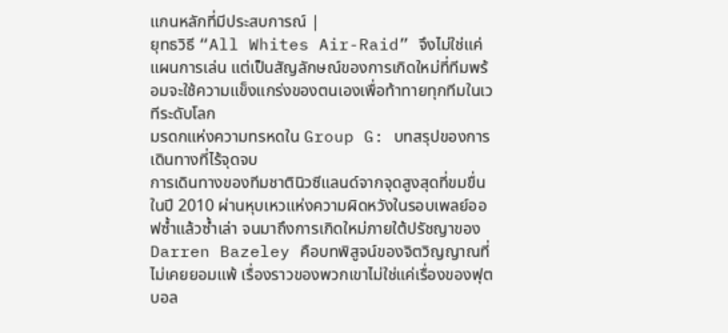แกนหลักที่มีประสบการณ์ |
ยุทธวิธี “All Whites Air-Raid” จึงไม่ใช่แค่แผนการเล่น แต่เป็นสัญลักษณ์ของการเกิดใหม่ที่ทีมพร้อมจะใช้ความแข็งแกร่งของตนเองเพื่อท้าทายทุกทีมในเวทีระดับโลก
มรดกแห่งความทรหดใน Group G: บทสรุปของการเดินทางที่ไร้จุดจบ
การเดินทางของทีมชาตินิวซีแลนด์จากจุดสูงสุดที่ขมขื่นในปี 2010 ผ่านหุบเหวแห่งความผิดหวังในรอบเพลย์ออฟซ้ำแล้วซ้ำเล่า จนมาถึงการเกิดใหม่ภายใต้ปรัชญาของ Darren Bazeley คือบทพิสูจน์ของจิตวิญญาณที่ไม่เคยยอมแพ้ เรื่องราวของพวกเขาไม่ใช่แค่เรื่องของฟุตบอล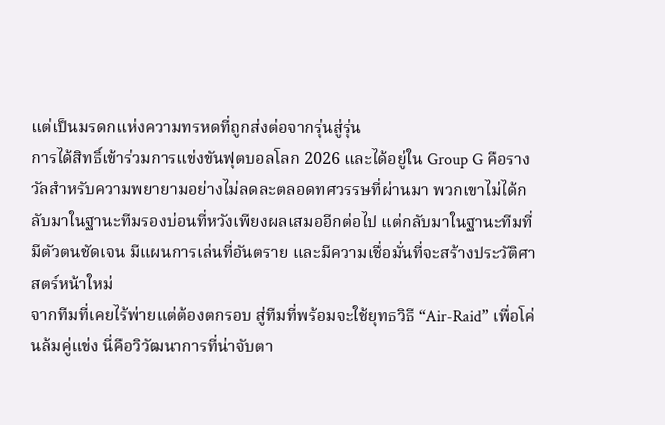แต่เป็นมรดกแห่งความทรหดที่ถูกส่งต่อจากรุ่นสู่รุ่น
การได้สิทธิ์เข้าร่วมการแข่งขันฟุตบอลโลก 2026 และได้อยู่ใน Group G คือรางวัลสำหรับความพยายามอย่างไม่ลดละตลอดทศวรรษที่ผ่านมา พวกเขาไม่ได้กลับมาในฐานะทีมรองบ่อนที่หวังเพียงผลเสมออีกต่อไป แต่กลับมาในฐานะทีมที่มีตัวตนชัดเจน มีแผนการเล่นที่อันตราย และมีความเชื่อมั่นที่จะสร้างประวัติศาสตร์หน้าใหม่
จากทีมที่เคยไร้พ่ายแต่ต้องตกรอบ สู่ทีมที่พร้อมจะใช้ยุทธวิธี “Air-Raid” เพื่อโค่นล้มคู่แข่ง นี่คือวิวัฒนาการที่น่าจับตา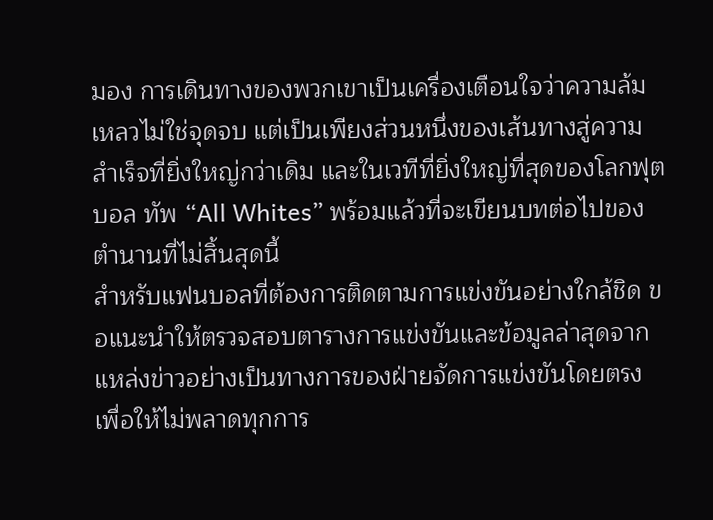มอง การเดินทางของพวกเขาเป็นเครื่องเตือนใจว่าความล้มเหลวไม่ใช่จุดจบ แต่เป็นเพียงส่วนหนึ่งของเส้นทางสู่ความสำเร็จที่ยิ่งใหญ่กว่าเดิม และในเวทีที่ยิ่งใหญ่ที่สุดของโลกฟุตบอล ทัพ “All Whites” พร้อมแล้วที่จะเขียนบทต่อไปของตำนานที่ไม่สิ้นสุดนี้
สำหรับแฟนบอลที่ต้องการติดตามการแข่งขันอย่างใกล้ชิด ขอแนะนำให้ตรวจสอบตารางการแข่งขันและข้อมูลล่าสุดจากแหล่งข่าวอย่างเป็นทางการของฝ่ายจัดการแข่งขันโดยตรง เพื่อให้ไม่พลาดทุกการ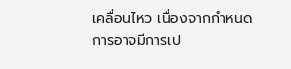เคลื่อนไหว เนื่องจากกำหนดการอาจมีการเป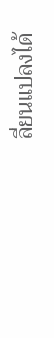ลี่ยนแปลงได้